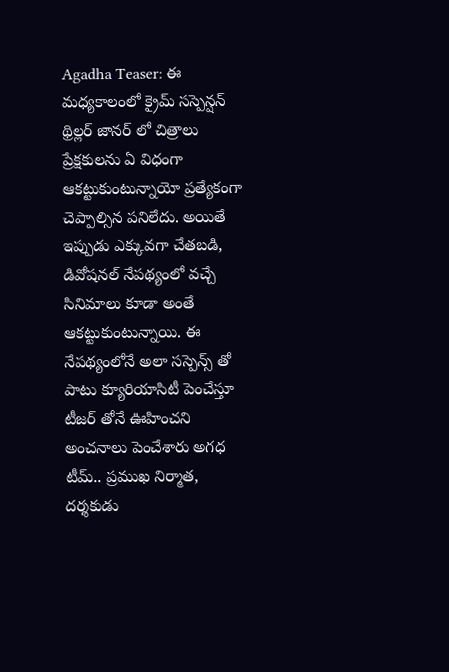Agadha Teaser: ఈ మధ్యకాలంలో క్రైమ్ సస్పెన్షన్ థ్రిల్లర్ జానర్ లో చిత్రాలు ప్రేక్షకులను ఏ విధంగా ఆకట్టుకుంటున్నాయో ప్రత్యేకంగా చెప్పాల్సిన పనిలేదు. అయితే ఇప్పుడు ఎక్కువగా చేతబడి, డివోషనల్ నేపథ్యంలో వచ్చే సినిమాలు కూడా అంతే ఆకట్టుకుంటున్నాయి. ఈ నేపథ్యంలోనే అలా సస్పెన్స్ తో పాటు క్యూరియాసిటీ పెంచేస్తూ టీజర్ తోనే ఊహించని అంచనాలు పెంచేశారు అగధ టీమ్.. ప్రముఖ నిర్మాత, దర్శకుడు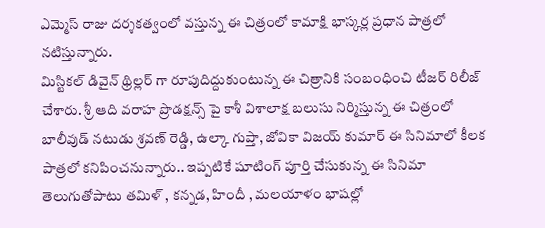ఎమ్మెస్ రాజు దర్శకత్వంలో వస్తున్న ఈ చిత్రంలో కామాక్షి భాస్కర్ల ప్రధాన పాత్రలో నటిస్తున్నారు.
మిస్టికల్ డివైన్ థ్రిల్లర్ గా రూపుదిద్దుకుంటున్న ఈ చిత్రానికి సంబంధించి టీజర్ రిలీజ్ చేశారు. శ్రీ ఆది వరాహ ప్రొడక్షన్స్ పై కాశీ విశాలాక్ష బలుసు నిర్మిస్తున్న ఈ చిత్రంలో బాలీవుడ్ నటుడు శ్రవణ్ రెడ్డి, ఉల్కా గుప్తా, జోవికా విజయ్ కుమార్ ఈ సినిమాలో కీలక పాత్రలో కనిపించనున్నారు.. ఇప్పటికే షూటింగ్ పూర్తి చేసుకున్న ఈ సినిమా తెలుగుతోపాటు తమిళ్ , కన్నడ, హిందీ , మలయాళం భాషల్లో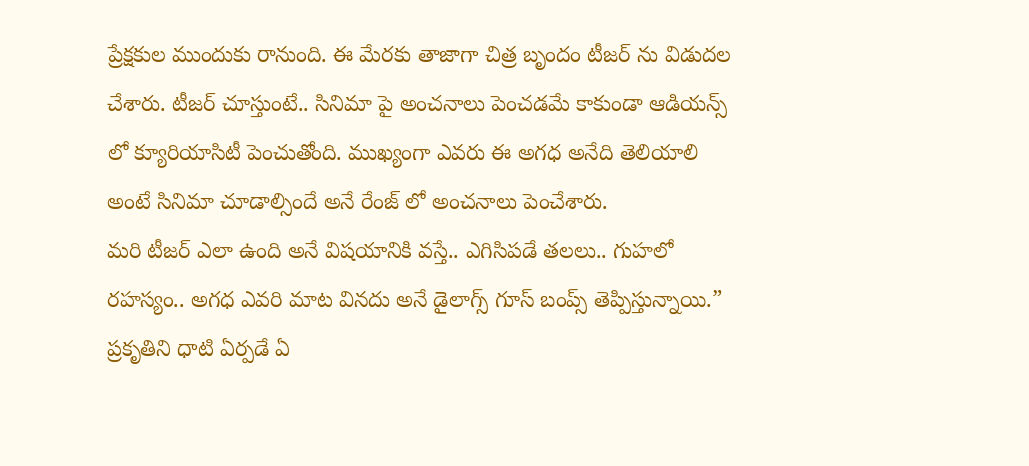ప్రేక్షకుల ముందుకు రానుంది. ఈ మేరకు తాజాగా చిత్ర బృందం టీజర్ ను విడుదల చేశారు. టీజర్ చూస్తుంటే.. సినిమా పై అంచనాలు పెంచడమే కాకుండా ఆడియన్స్ లో క్యూరియాసిటీ పెంచుతోంది. ముఖ్యంగా ఎవరు ఈ అగధ అనేది తెలియాలి అంటే సినిమా చూడాల్సిందే అనే రేంజ్ లో అంచనాలు పెంచేశారు.
మరి టీజర్ ఎలా ఉంది అనే విషయానికి వస్తే.. ఎగిసిపడే తలలు.. గుహలో రహస్యం.. అగధ ఎవరి మాట వినదు అనే డైలాగ్స్ గూస్ బంప్స్ తెప్పిస్తున్నాయి.” ప్రకృతిని ధాటి ఏర్పడే ఏ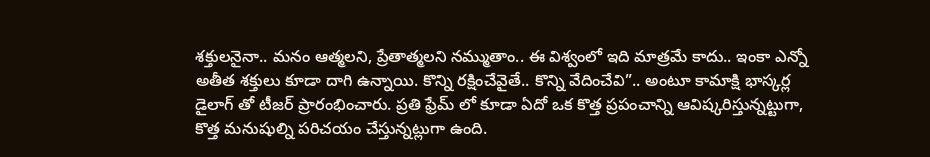శక్తులనైనా.. మనం ఆత్మలని, ప్రేతాత్మలని నమ్ముతాం.. ఈ విశ్వంలో ఇది మాత్రమే కాదు.. ఇంకా ఎన్నో అతీత శక్తులు కూడా దాగి ఉన్నాయి. కొన్ని రక్షించేవైతే.. కొన్ని వేదించేవి”.. అంటూ కామాక్షి భాస్కర్ల డైలాగ్ తో టీజర్ ప్రారంభించారు. ప్రతి ఫ్రేమ్ లో కూడా ఏదో ఒక కొత్త ప్రపంచాన్ని ఆవిష్కరిస్తున్నట్టుగా, కొత్త మనుషుల్ని పరిచయం చేస్తున్నట్లుగా ఉంది.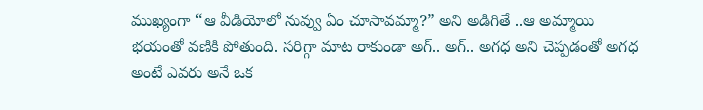ముఖ్యంగా “ఆ వీడియోలో నువ్వు ఏం చూసావమ్మా?” అని అడిగితే ..ఆ అమ్మాయి భయంతో వణికి పోతుంది. సరిగ్గా మాట రాకుండా అగ్.. అగ్.. అగధ అని చెప్పడంతో అగధ అంటే ఎవరు అనే ఒక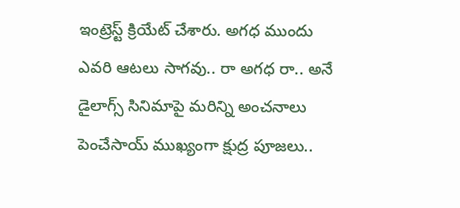ఇంట్రెస్ట్ క్రియేట్ చేశారు. అగధ ముందు ఎవరి ఆటలు సాగవు.. రా అగధ రా.. అనే డైలాగ్స్ సినిమాపై మరిన్ని అంచనాలు పెంచేసాయ్ ముఖ్యంగా క్షుద్ర పూజలు..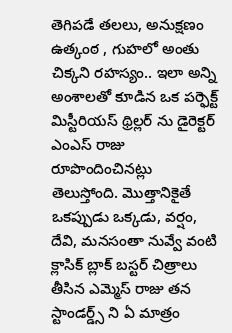తెగిపడే తలలు, అనుక్షణం ఉత్కంఠ , గుహలో అంతు చిక్కని రహస్యం.. ఇలా అన్ని అంశాలతో కూడిన ఒక పర్ఫెక్ట్ మిస్టీరియస్ థ్రిల్లర్ ను డైరెక్టర్ ఎంఎస్ రాజు రూపొందించినట్లు తెలుస్తోంది. మొత్తానికైతే ఒకప్పుడు ఒక్కడు, వర్షం, దేవి, మనసంతా నువ్వే వంటి క్లాసిక్ బ్లాక్ బస్టర్ చిత్రాలు తీసిన ఎమ్మెస్ రాజు తన స్టాండర్డ్స్ ని ఏ మాత్రం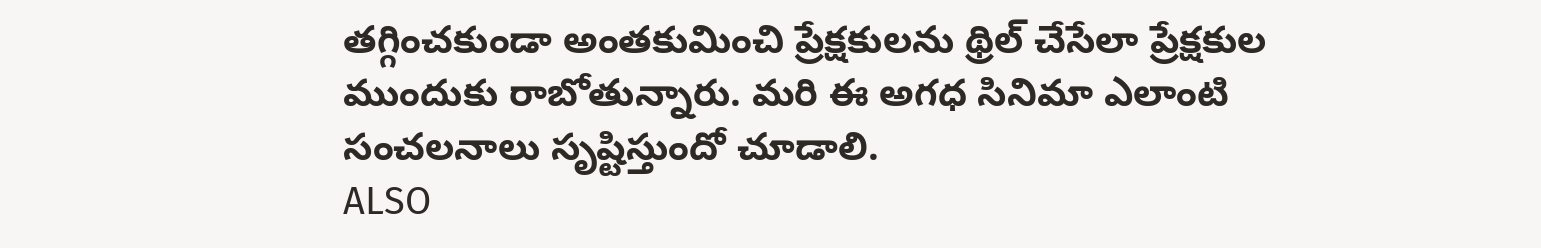తగ్గించకుండా అంతకుమించి ప్రేక్షకులను థ్రిల్ చేసేలా ప్రేక్షకుల ముందుకు రాబోతున్నారు. మరి ఈ అగధ సినిమా ఎలాంటి సంచలనాలు సృష్టిస్తుందో చూడాలి.
ALSO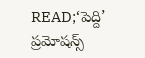READ;‘పెద్ది’ ప్రమోషన్స్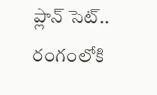ప్లాన్ సెట్.. రంగంలోకి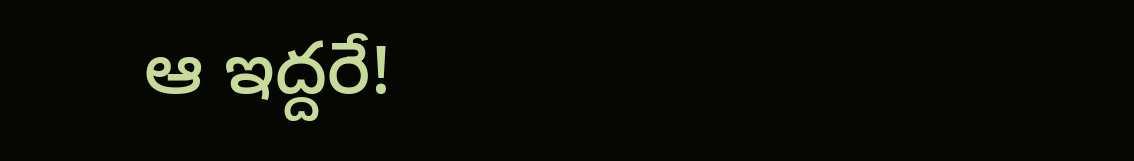ఆ ఇద్దరే!